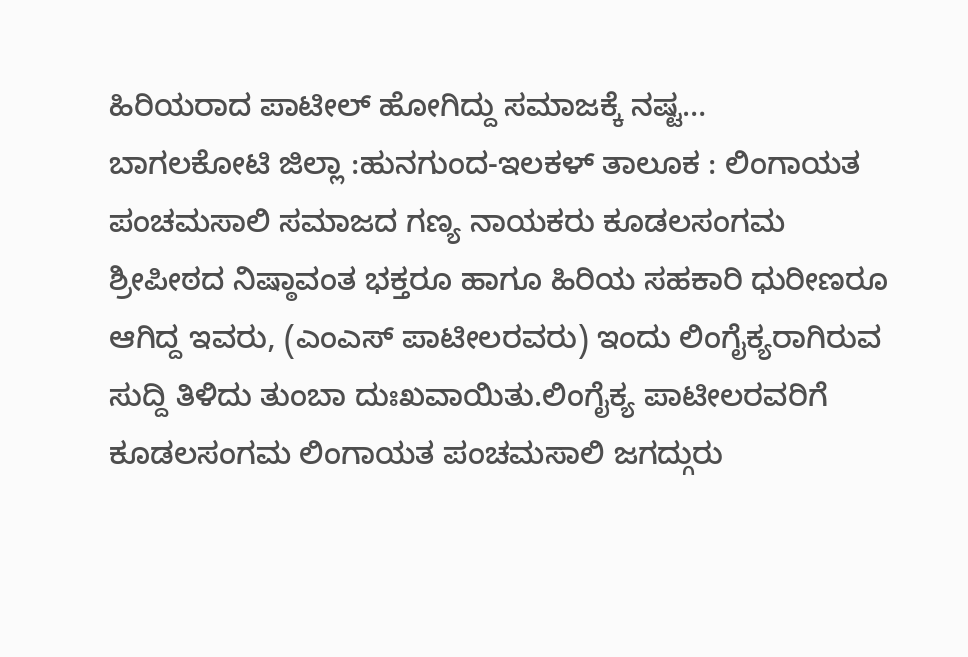ಹಿರಿಯರಾದ ಪಾಟೀಲ್ ಹೋಗಿದ್ದು ಸಮಾಜಕ್ಕೆ ನಷ್ಟ…
ಬಾಗಲಕೋಟಿ ಜಿಲ್ಲಾ :ಹುನಗುಂದ-ಇಲಕಳ್ ತಾಲೂಕ : ಲಿಂಗಾಯತ ಪಂಚಮಸಾಲಿ ಸಮಾಜದ ಗಣ್ಯ ನಾಯಕರು ಕೂಡಲಸಂಗಮ ಶ್ರೀಪೀಠದ ನಿಷ್ಠಾವಂತ ಭಕ್ತರೂ ಹಾಗೂ ಹಿರಿಯ ಸಹಕಾರಿ ಧುರೀಣರೂ ಆಗಿದ್ದ ಇವರು, (ಎಂಎಸ್ ಪಾಟೀಲರವರು) ಇಂದು ಲಿಂಗೈಕ್ಯರಾಗಿರುವ ಸುದ್ದಿ ತಿಳಿದು ತುಂಬಾ ದುಃಖವಾಯಿತು.ಲಿಂಗೈಕ್ಯ ಪಾಟೀಲರವರಿಗೆ ಕೂಡಲಸಂಗಮ ಲಿಂಗಾಯತ ಪಂಚಮಸಾಲಿ ಜಗದ್ಗುರು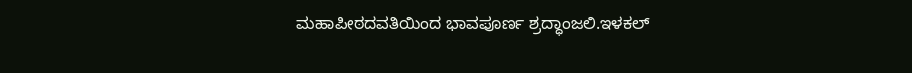ಮಹಾಪೀಠದವತಿಯಿಂದ ಭಾವಪೂರ್ಣ ಶ್ರದ್ಧಾಂಜಲಿ.ಇಳಕಲ್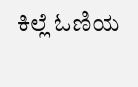ಕಿಲ್ಲೆ ಓಣಿಯ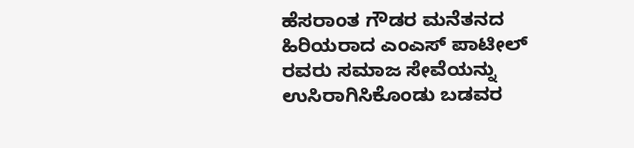ಹೆಸರಾಂತ ಗೌಡರ ಮನೆತನದ ಹಿರಿಯರಾದ ಎಂಎಸ್ ಪಾಟೀಲ್ ರವರು ಸಮಾಜ ಸೇವೆಯನ್ನು ಉಸಿರಾಗಿಸಿಕೊಂಡು ಬಡವರ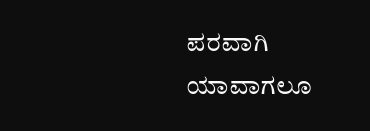ಪರವಾಗಿ ಯಾವಾಗಲೂ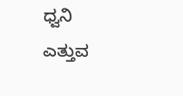ಧ್ವನಿ ಎತ್ತುವ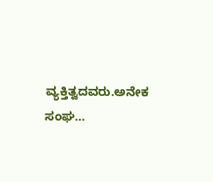ವ್ಯಕ್ತಿತ್ವದವರು.ಅನೇಕ ಸಂಘ…